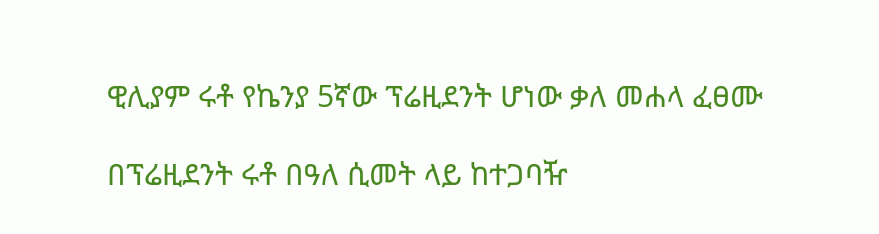ዊሊያም ሩቶ የኬንያ 5ኛው ፕሬዚደንት ሆነው ቃለ መሐላ ፈፀሙ

በፕሬዚደንት ሩቶ በዓለ ሲመት ላይ ከተጋባዥ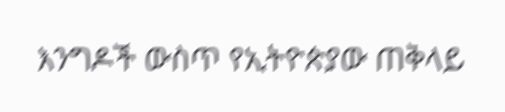እንግዶች ውስጥ የኢትዮጵያው ጠቅላይ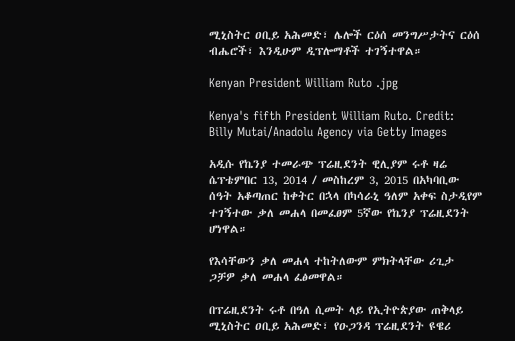ሚኒስትር ዐቢይ አሕመድ፣ ሌሎች ርዕሰ መንግሥታትና ርዕሰ ብሔሮች፣ እንዲሁም ዲፕሎማቶች ተገኝተዋል።

Kenyan President William Ruto .jpg

Kenya's fifth President William Ruto. Credit: Billy Mutai/Anadolu Agency via Getty Images

አዲሱ የኬንያ ተመራጭ ፕሬዚደንት ዊሊያም ሩቶ ዛሬ ሴፕቴምበር 13, 2014 / መስከረም 3, 2015 በአካባቢው ሰዓት አቆጣጠር ከቀትር በኋላ በካሳራኒ ዓለም አቀፍ ስታዲየም ተገኝተው ቃለ መሐላ በመፈፀም 5ኛው የኬንያ ፕሬዚደንት ሆነዋል።

የእሳቸውን ቃለ መሐላ ተከትለውም ምክትላቸው ሪጊታ ጋቻዎ ቃለ መሐላ ፈፅመዋል።

በፕሬዚደንት ሩቶ በዓለ ሲመት ላይ የኢትዮጵያው ጠቅላይ ሚኒስትር ዐቢይ አሕመድ፣ የዑጋንዳ ፕሬዚደንት ዩዌሪ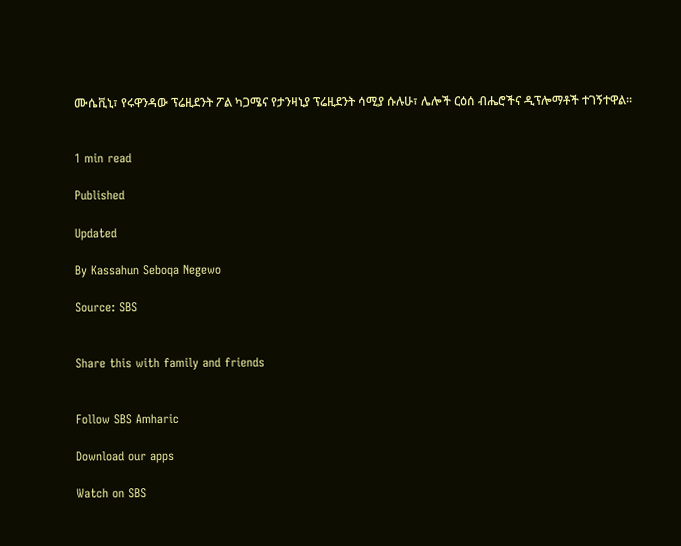ሙሴቪኒ፣ የሩዋንዳው ፕሬዚደንት ፖል ካጋሜና የታንዛኒያ ፕሬዚደንት ሳሚያ ሱሉሁ፣ ሌሎች ርዕሰ ብሔሮችና ዲፕሎማቶች ተገኝተዋል።


1 min read

Published

Updated

By Kassahun Seboqa Negewo

Source: SBS


Share this with family and friends


Follow SBS Amharic

Download our apps

Watch on SBS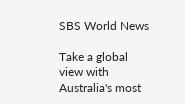SBS World News

Take a global view with Australia's most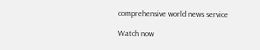comprehensive world news service

Watch now